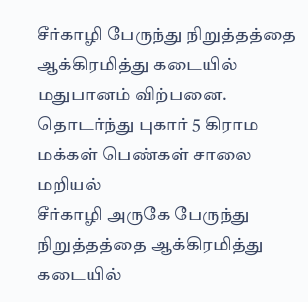சீர்காழி பேருந்து நிறுத்தத்தை ஆக்கிரமித்து கடையில் மதுபானம் விற்பனை. தொடர்ந்து புகார் 5 கிராம மக்கள் பெண்கள் சாலை மறியல்
சீர்காழி அருகே பேருந்து நிறுத்தத்தை ஆக்கிரமித்து கடையில்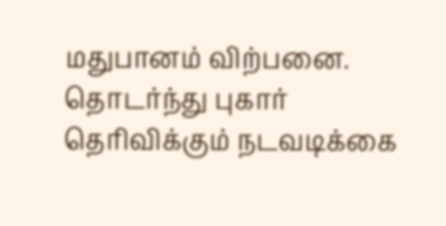மதுபானம் விற்பனை. தொடர்ந்து புகார் தெரிவிக்கும் நடவடிக்கை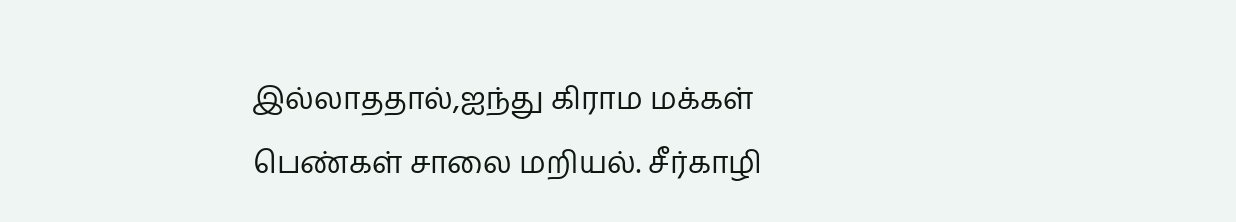இல்லாததால்,ஐந்து கிராம மக்கள் பெண்கள் சாலை மறியல். சீர்காழி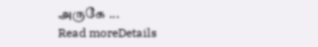அருகே ...
Read moreDetails